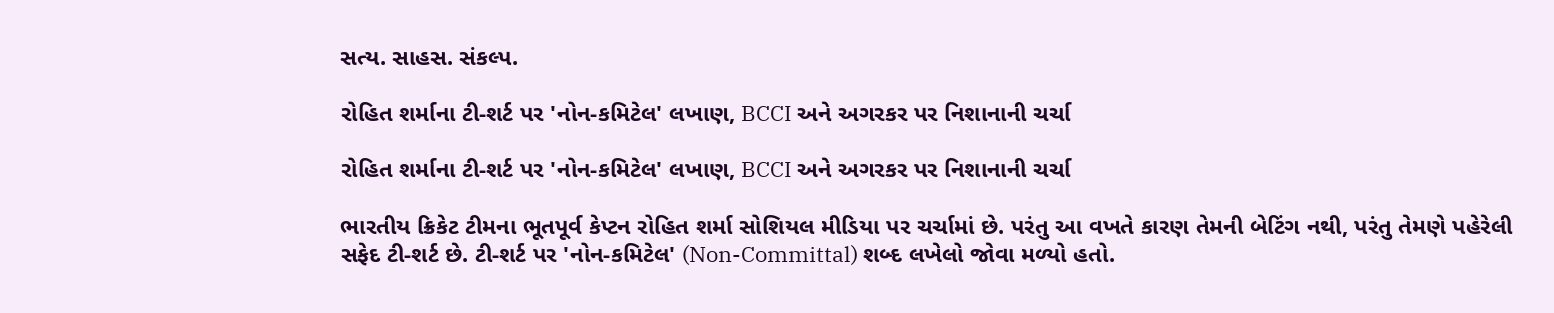સત્ય. સાહસ. સંકલ્પ.

રોહિત શર્માના ટી-શર્ટ પર 'નોન-કમિટેલ' લખાણ, BCCI અને અગરકર પર નિશાનાની ચર્ચા

રોહિત શર્માના ટી-શર્ટ પર 'નોન-કમિટેલ' લખાણ, BCCI અને અગરકર પર નિશાનાની ચર્ચા

ભારતીય ક્રિકેટ ટીમના ભૂતપૂર્વ કેપ્ટન રોહિત શર્મા સોશિયલ મીડિયા પર ચર્ચામાં છે. પરંતુ આ વખતે કારણ તેમની બેટિંગ નથી, પરંતુ તેમણે પહેરેલી સફેદ ટી-શર્ટ છે. ટી-શર્ટ પર 'નોન-કમિટેલ' (Non-Committal) શબ્દ લખેલો જોવા મળ્યો હતો.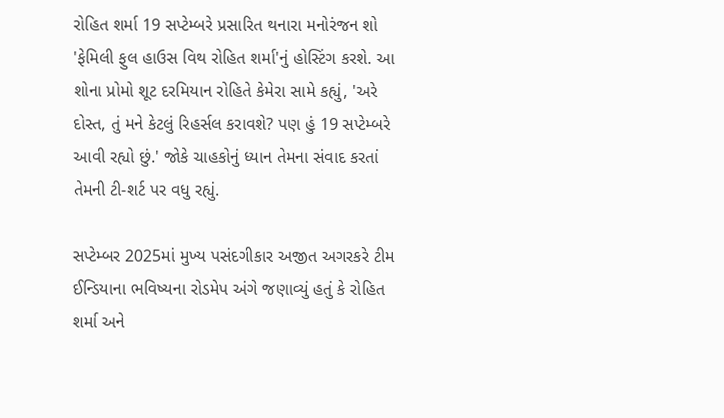રોહિત શર્મા 19 સપ્ટેમ્બરે પ્રસારિત થનારા મનોરંજન શો 'ફેમિલી ફુલ હાઉસ વિથ રોહિત શર્મા'નું હોસ્ટિંગ કરશે. આ શોના પ્રોમો શૂટ દરમિયાન રોહિતે કેમેરા સામે કહ્યું, 'અરે દોસ્ત, તું મને કેટલું રિહર્સલ કરાવશે? પણ હું 19 સપ્ટેમ્બરે આવી રહ્યો છું.' જોકે ચાહકોનું ધ્યાન તેમના સંવાદ કરતાં તેમની ટી-શર્ટ પર વધુ રહ્યું.

સપ્ટેમ્બર 2025માં મુખ્ય પસંદગીકાર અજીત અગરકરે ટીમ ઈન્ડિયાના ભવિષ્યના રોડમેપ અંગે જણાવ્યું હતું કે રોહિત શર્મા અને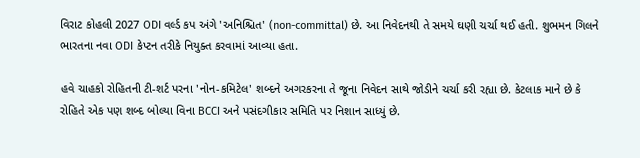વિરાટ કોહલી 2027 ODI વર્લ્ડ કપ અંગે 'અનિશ્ચિત' (non-committal) છે. આ નિવેદનથી તે સમયે ઘણી ચર્ચા થઈ હતી. શુભમન ગિલને ભારતના નવા ODI કેપ્ટન તરીકે નિયુક્ત કરવામાં આવ્યા હતા.

હવે ચાહકો રોહિતની ટી-શર્ટ પરના 'નોન-કમિટેલ' શબ્દને અગરકરના તે જૂના નિવેદન સાથે જોડીને ચર્ચા કરી રહ્યા છે. કેટલાક માને છે કે રોહિતે એક પણ શબ્દ બોલ્યા વિના BCCI અને પસંદગીકાર સમિતિ પર નિશાન સાધ્યું છે.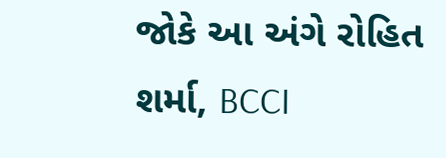જોકે આ અંગે રોહિત શર્મા, BCCI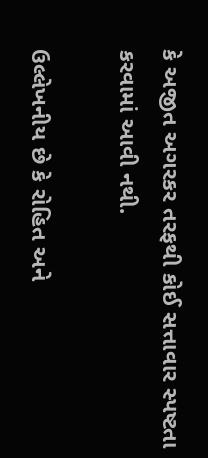કે અજીત અગરકર તરફથી કોઈ સત્તાવાર સ્પષ્ટતા કરવામાં આવી નથી.

ઉલ્લેખનીય છે કે રોહિત અને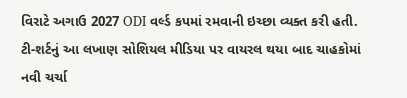વિરાટે અગાઉ 2027 ODI વર્લ્ડ કપમાં રમવાની ઇચ્છા વ્યક્ત કરી હતી. ટી-શર્ટનું આ લખાણ સોશિયલ મીડિયા પર વાયરલ થયા બાદ ચાહકોમાં નવી ચર્ચા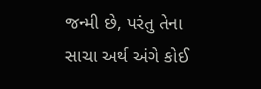જન્મી છે, પરંતુ તેના સાચા અર્થ અંગે કોઈ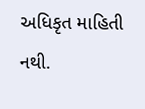અધિકૃત માહિતી નથી.